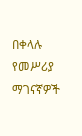በቀላሉ የመሥሪያ ማገናኛዎች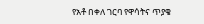የአቶ በቀለ ገርባ የዋሳትና ጥያቄ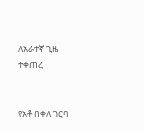ለአራተኛ ጊዜ ተቀጠረ


የአቶ በቀለ ገርባ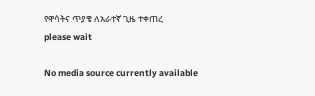የዋሳትና ጥያቄ ለአራተኛ ጊዜ ተቀጠረ
please wait

No media source currently available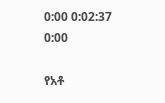0:00 0:02:37 0:00

የአቶ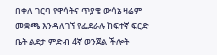በቀለ ገርባ የዋሳትና ጥያቄ ውሳኔ ዛሬም መቋጫ እንዳለገኘ የፌደራሉ ከፍተኛ ፍርድ ቤት ልደታ ምድብ 4ኛ ወንጀል ችሎት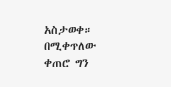አስታወቀ። በሚቀጥለው ቀጠሮ ግን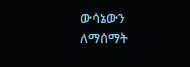ውሳኔውን ለማሰማት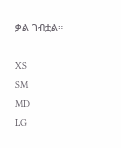ቃል ገብቷል።

XS
SM
MD
LG